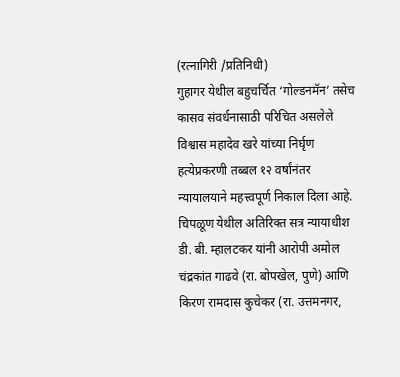(रत्नागिरी /प्रतिनिधी)
गुहागर येथील बहुचर्चित ‘गोल्डनमॅन’ तसेच कासव संवर्धनासाठी परिचित असलेले विश्वास महादेव खरे यांच्या निर्घृण हत्येप्रकरणी तब्बल १२ वर्षांनंतर न्यायालयाने महत्त्वपूर्ण निकाल दिला आहे. चिपळूण येथील अतिरिक्त सत्र न्यायाधीश डी. बी. म्हालटकर यांनी आरोपी अमोल चंद्रकांत गाढवे (रा. बोपखेल, पुणे) आणि किरण रामदास कुचेकर (रा. उत्तमनगर,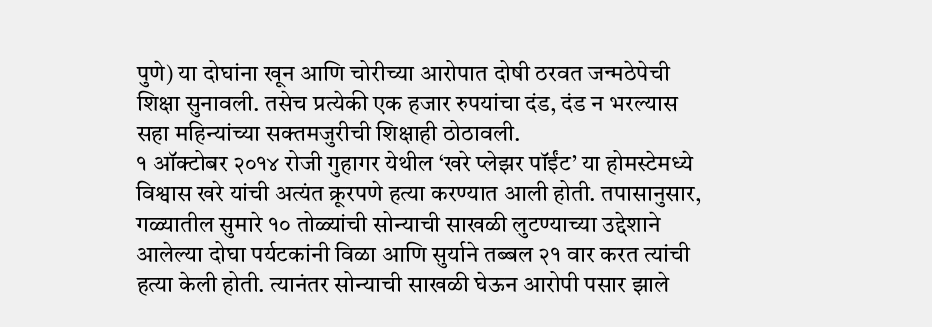पुणे) या दोघांना खून आणि चोरीच्या आरोपात दोषी ठरवत जन्मठेपेची शिक्षा सुनावली. तसेच प्रत्येकी एक हजार रुपयांचा दंड, दंड न भरल्यास सहा महिन्यांच्या सक्तमजुरीची शिक्षाही ठोठावली.
१ ऑक्टोबर २०१४ रोजी गुहागर येथील ‘खरे प्लेझर पॉईंट’ या होमस्टेमध्ये विश्वास खरे यांची अत्यंत क्रूरपणे हत्या करण्यात आली होती. तपासानुसार, गळ्यातील सुमारे १० तोळ्यांची सोन्याची साखळी लुटण्याच्या उद्देशाने आलेल्या दोघा पर्यटकांनी विळा आणि सुर्याने तब्बल २१ वार करत त्यांची हत्या केली होती. त्यानंतर सोन्याची साखळी घेऊन आरोपी पसार झाले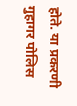होते. या प्रकरणी गुहागर पोलिस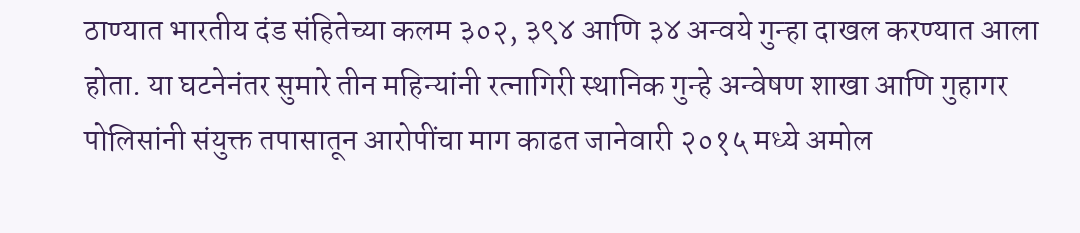ठाण्यात भारतीय दंड संहितेच्या कलम ३०२, ३९४ आणि ३४ अन्वये गुन्हा दाखल करण्यात आला होता. या घटनेनंतर सुमारे तीन महिन्यांनी रत्नागिरी स्थानिक गुन्हे अन्वेषण शाखा आणि गुहागर पोलिसांनी संयुक्त तपासातून आरोपींचा माग काढत जानेवारी २०१५ मध्ये अमोल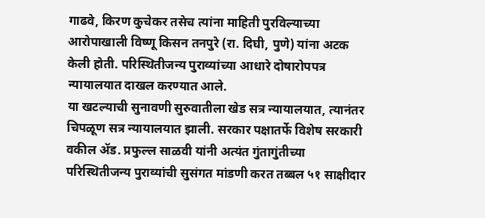गाढवे, किरण कुचेकर तसेच त्यांना माहिती पुरविल्याच्या आरोपाखाली विष्णू किसन तनपुरे (रा. दिघी, पुणे) यांना अटक केली होती. परिस्थितीजन्य पुराव्यांच्या आधारे दोषारोपपत्र न्यायालयात दाखल करण्यात आले.
या खटल्याची सुनावणी सुरुवातीला खेड सत्र न्यायालयात, त्यानंतर चिपळूण सत्र न्यायालयात झाली. सरकार पक्षातर्फे विशेष सरकारी वकील ॲड. प्रफुल्ल साळवी यांनी अत्यंत गुंतागुंतीच्या परिस्थितीजन्य पुराव्यांची सुसंगत मांडणी करत तब्बल ५१ साक्षीदार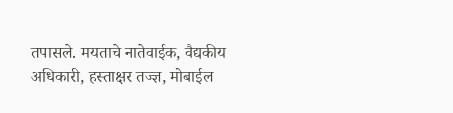तपासले. मयताचे नातेवाईक, वैद्यकीय अधिकारी, हस्ताक्षर तज्ज्ञ, मोबाईल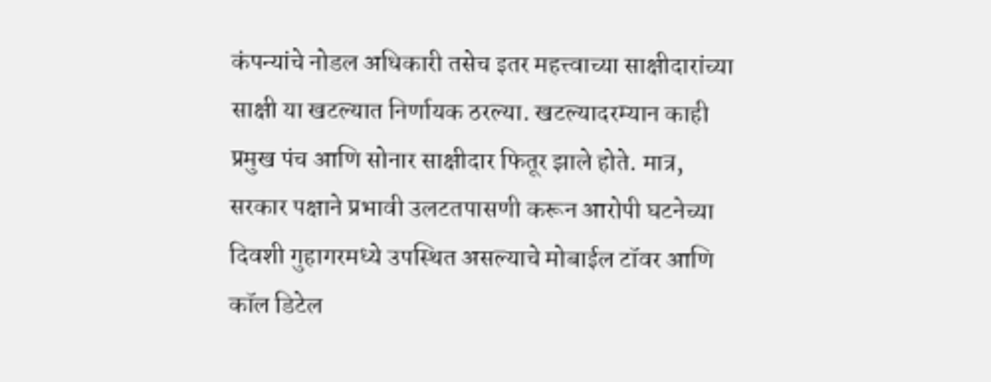कंपन्यांचे नोडल अधिकारी तसेच इतर महत्त्वाच्या साक्षीदारांच्या साक्षी या खटल्यात निर्णायक ठरल्या. खटल्यादरम्यान काही प्रमुख पंच आणि सोनार साक्षीदार फितूर झाले होते. मात्र, सरकार पक्षाने प्रभावी उलटतपासणी करून आरोपी घटनेच्या दिवशी गुहागरमध्ये उपस्थित असल्याचे मोबाईल टॉवर आणि कॉल डिटेल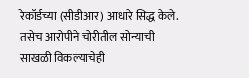रेकॉर्डच्या (सीडीआर) आधारे सिद्ध केले. तसेच आरोपीने चोरीतील सोन्याची साखळी विकल्याचेही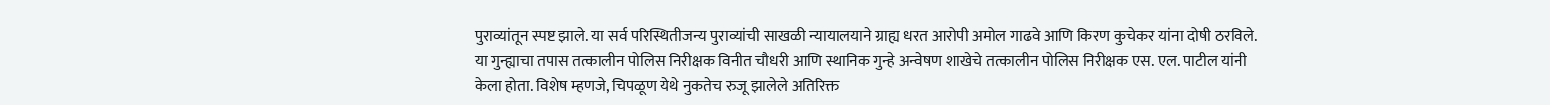पुराव्यांतून स्पष्ट झाले. या सर्व परिस्थितीजन्य पुराव्यांची साखळी न्यायालयाने ग्राह्य धरत आरोपी अमोल गाढवे आणि किरण कुचेकर यांना दोषी ठरविले.
या गुन्ह्याचा तपास तत्कालीन पोलिस निरीक्षक विनीत चौधरी आणि स्थानिक गुन्हे अन्वेषण शाखेचे तत्कालीन पोलिस निरीक्षक एस. एल. पाटील यांनी केला होता. विशेष म्हणजे, चिपळूण येथे नुकतेच रुजू झालेले अतिरिक्त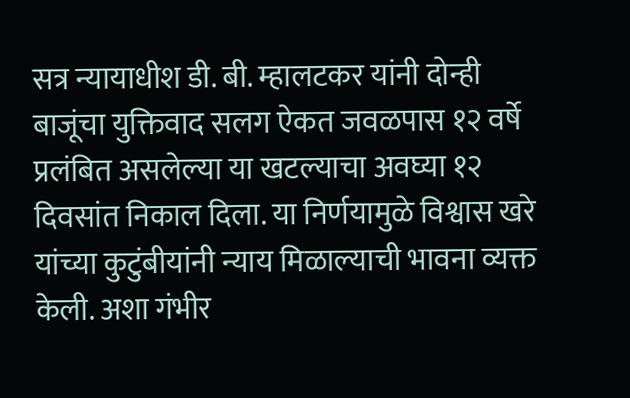सत्र न्यायाधीश डी. बी. म्हालटकर यांनी दोन्ही बाजूंचा युक्तिवाद सलग ऐकत जवळपास १२ वर्षे प्रलंबित असलेल्या या खटल्याचा अवघ्या १२ दिवसांत निकाल दिला. या निर्णयामुळे विश्वास खरे यांच्या कुटुंबीयांनी न्याय मिळाल्याची भावना व्यक्त केली. अशा गंभीर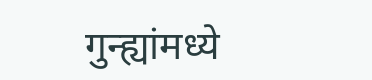गुन्ह्यांमध्ये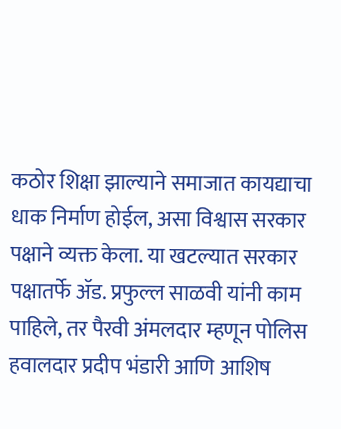कठोर शिक्षा झाल्याने समाजात कायद्याचा धाक निर्माण होईल, असा विश्वास सरकार पक्षाने व्यक्त केला. या खटल्यात सरकार पक्षातर्फे ॲड. प्रफुल्ल साळवी यांनी काम पाहिले, तर पैरवी अंमलदार म्हणून पोलिस हवालदार प्रदीप भंडारी आणि आशिष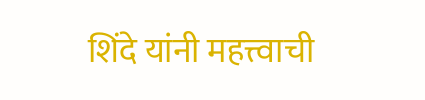शिंदे यांनी महत्त्वाची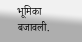भूमिका बजावली.